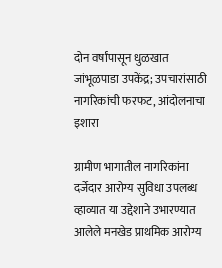दोन वर्षांपासून धुळखात जांभूळपाडा उपकेंद्र; उपचारांसाठी नागरिकांची फरफट, आंदोलनाचा इशारा

ग्रामीण भागातील नागरिकांना दर्जेदार आरोग्य सुविधा उपलब्ध व्हाव्यात या उद्देशाने उभारण्यात आलेले मनखेड प्राथमिक आरोग्य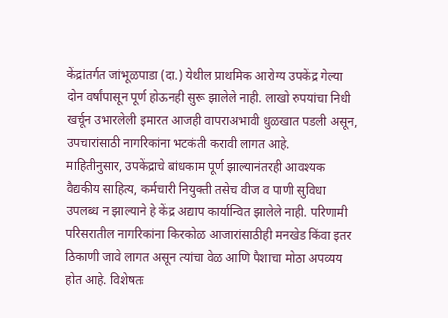केंद्रांतर्गत जांभूळपाडा (दा.) येथील प्राथमिक आरोग्य उपकेंद्र गेल्या दोन वर्षांपासून पूर्ण होऊनही सुरू झालेले नाही. लाखो रुपयांचा निधी खर्चून उभारलेली इमारत आजही वापराअभावी धुळखात पडली असून, उपचारांसाठी नागरिकांना भटकंती करावी लागत आहे.
माहितीनुसार, उपकेंद्राचे बांधकाम पूर्ण झाल्यानंतरही आवश्यक वैद्यकीय साहित्य, कर्मचारी नियुक्ती तसेच वीज व पाणी सुविधा उपलब्ध न झाल्याने हे केंद्र अद्याप कार्यान्वित झालेले नाही. परिणामी परिसरातील नागरिकांना किरकोळ आजारांसाठीही मनखेड किंवा इतर ठिकाणी जावे लागत असून त्यांचा वेळ आणि पैशाचा मोठा अपव्यय होत आहे. विशेषतः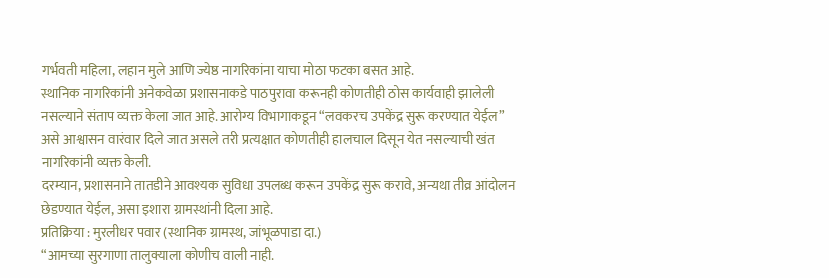गर्भवती महिला, लहान मुले आणि ज्येष्ठ नागरिकांना याचा मोठा फटका बसत आहे.
स्थानिक नागरिकांनी अनेकवेळा प्रशासनाकडे पाठपुरावा करूनही कोणतीही ठोस कार्यवाही झालेली नसल्याने संताप व्यक्त केला जात आहे. आरोग्य विभागाकडून “लवकरच उपकेंद्र सुरू करण्यात येईल” असे आश्वासन वारंवार दिले जात असले तरी प्रत्यक्षात कोणतीही हालचाल दिसून येत नसल्याची खंत नागरिकांनी व्यक्त केली.
दरम्यान, प्रशासनाने तातडीने आवश्यक सुविधा उपलब्ध करून उपकेंद्र सुरू करावे, अन्यथा तीव्र आंदोलन छेडण्यात येईल, असा इशारा ग्रामस्थांनी दिला आहे.
प्रतिक्रिया : मुरलीधर पवार (स्थानिक ग्रामस्थ, जांभूळपाडा दा.)
“आमच्या सुरगाणा तालुक्याला कोणीच वाली नाही.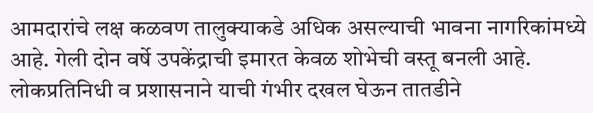आमदारांचे लक्ष कळवण तालुक्याकडे अधिक असल्याची भावना नागरिकांमध्ये आहे. गेली दोन वर्षे उपकेंद्राची इमारत केवळ शोभेची वस्तू बनली आहे. लोकप्रतिनिधी व प्रशासनाने याची गंभीर दखल घेऊन तातडीने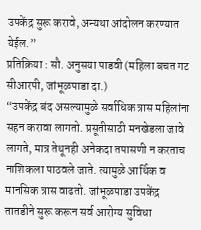उपकेंद्र सुरू करावे, अन्यथा आंदोलन करण्यात येईल.”
प्रतिक्रिया : सौ. अनुसया पाडवी (महिला बचत गट सीआरपी, जांभूळपाडा दा.)
“उपकेंद्र बंद असल्यामुळे सर्वाधिक त्रास महिलांना सहन करावा लागतो. प्रसूतीसाठी मनखेडला जावे लागते, मात्र तेथूनही अनेकदा तपासणी न करताच नाशिकला पाठवले जाते. त्यामुळे आर्थिक व मानसिक त्रास वाढतो. जांभूळपाडा उपकेंद्र तातडीने सुरू करून सर्व आरोग्य सुविधा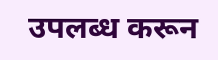उपलब्ध करून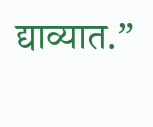द्याव्यात.”